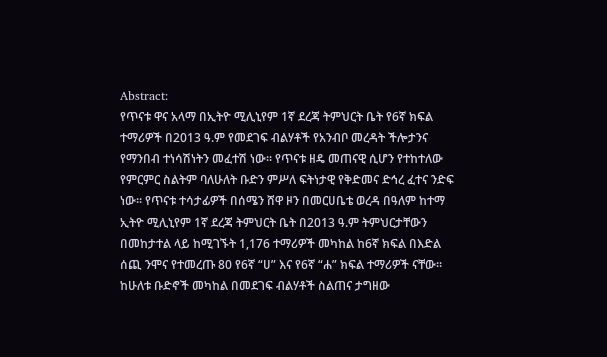Abstract:
የጥናቱ ዋና አላማ በኢትዮ ሚሊኒየም 1ኛ ደረጃ ትምህርት ቤት የ6ኛ ክፍል ተማሪዎች በ2013 ዓ.ም የመደገፍ ብልሃቶች የአንብቦ መረዳት ችሎታንና የማንበብ ተነሳሽነትን መፈተሽ ነው፡፡ የጥናቱ ዘዴ መጠናዊ ሲሆን የተከተለው የምርምር ስልትም ባለሁለት ቡድን ምሥለ ፍትነታዊ የቅድመና ድኅረ ፈተና ንድፍ ነው። የጥናቱ ተሳታፊዎች በሰሜን ሸዋ ዞን በመርሀቤቴ ወረዳ በዓለም ከተማ ኢትዮ ሚሊኒየም 1ኛ ደረጃ ትምህርት ቤት በ2013 ዓ.ም ትምህርታቸውን በመከታተል ላይ ከሚገኙት 1,176 ተማሪዎች መካከል ከ6ኛ ክፍል በእድል ሰጪ ንሞና የተመረጡ 80 የ6ኛ “ሀ” እና የ6ኛ “ሐ” ክፍል ተማሪዎች ናቸው። ከሁለቱ ቡድኖች መካከል በመደገፍ ብልሃቶች ስልጠና ታግዘው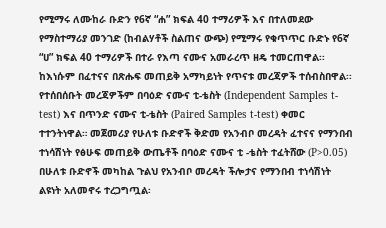የሚማሩ ለሙከራ ቡድን የ6ኛ “ሐ” ክፍል 40 ተማሪዎች እና በተለመደው የማስተማሪያ መንገድ (ከብልሃቶች ስልጠና ውጭ) የሚማሩ የቁጥጥር ቡድኑ የ6ኛ “ሀ” ክፍል 40 ተማሪዎች በተራ የእጣ ናሙና አመራረጥ ዘዴ ተመርጠዋል፡፡ ከእነሱም በፈተናና በጽሑፍ መጠይቅ አማካይነት የጥናቱ መረጃዎች ተሰብስበዋል፡፡ የተሰበሰቡት መረጃዎችም በባዕድ ናሙና ቲ-ቴስት (Independent Samples t-test) እና በጥንድ ናሙና ቲ-ቴስት (Paired Samples t-test) ቀመር ተተንትነዋል። መጀመሪያ የሁለቱ ቡድኖች ቅድመ የአንብቦ መረዳት ፈተናና የማንበብ ተነሳሽነት የፅሁፍ መጠይቅ ውጤቶች በባዕድ ናሙና ቲ -ቴስት ተፈትሸው (P>0.05) በሁለቱ ቡድኖች መካከል ጉልህ የአንብቦ መረዳት ችሎታና የማንበብ ተነሳሽነት ልዩነት አለመኖሩ ተረጋግጧል፡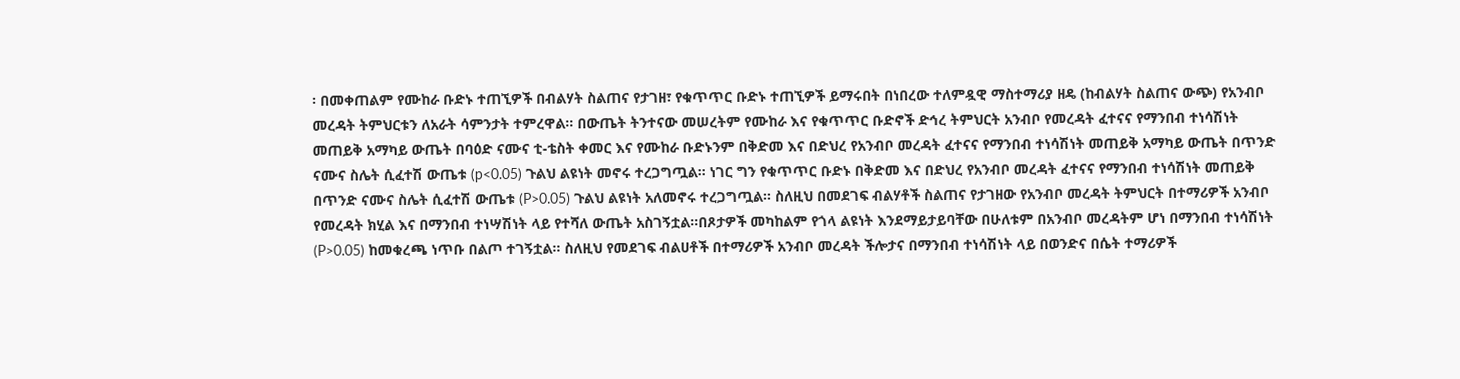፡ በመቀጠልም የሙከራ ቡድኑ ተጠኚዎች በብልሃት ስልጠና የታገዘ፣ የቁጥጥር ቡድኑ ተጠኚዎች ይማሩበት በነበረው ተለምዷዊ ማስተማሪያ ዘዴ (ከብልሃት ስልጠና ውጭ) የአንብቦ መረዳት ትምህርቱን ለአራት ሳምንታት ተምረዋል፡፡ በውጤት ትንተናው መሠረትም የሙከራ እና የቁጥጥር ቡድኖች ድኅረ ትምህርት አንብቦ የመረዳት ፈተናና የማንበብ ተነሳሽነት መጠይቅ አማካይ ውጤት በባዕድ ናሙና ቲ-ቴስት ቀመር እና የሙከራ ቡድኑንም በቅድመ እና በድህረ የአንብቦ መረዳት ፈተናና የማንበብ ተነሳሽነት መጠይቅ አማካይ ውጤት በጥንድ ናሙና ስሌት ሲፈተሽ ውጤቱ (p<0.05) ጉልህ ልዩነት መኖሩ ተረጋግጧል፡፡ ነገር ግን የቁጥጥር ቡድኑ በቅድመ እና በድህረ የአንብቦ መረዳት ፈተናና የማንበብ ተነሳሽነት መጠይቅ በጥንድ ናሙና ስሌት ሲፈተሽ ውጤቱ (P>0.05) ጉልህ ልዩነት አለመኖሩ ተረጋግጧል፡፡ ስለዚህ በመደገፍ ብልሃቶች ስልጠና የታገዘው የአንብቦ መረዳት ትምህርት በተማሪዎች አንብቦ የመረዳት ክሂል እና በማንበብ ተነሣሽነት ላይ የተሻለ ውጤት አስገኝቷል፡፡በጾታዎች መካከልም የጎላ ልዩነት እንደማይታይባቸው በሁለቱም በአንብቦ መረዳትም ሆነ በማንበብ ተነሳሽነት (P>0.05) ከመቁረጫ ነጥቡ በልጦ ተገኝቷል። ስለዚህ የመደገፍ ብልሀቶች በተማሪዎች አንብቦ መረዳት ችሎታና በማንበብ ተነሳሽነት ላይ በወንድና በሴት ተማሪዎች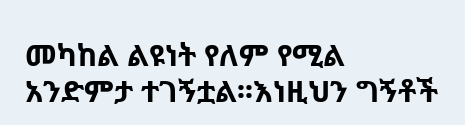መካከል ልዩነት የለም የሚል አንድምታ ተገኝቷል፡፡እነዚህን ግኝቶች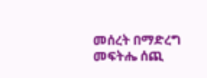መሰረት በማድረግ መፍትሔ ሰጪ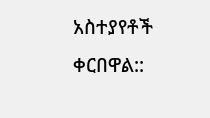አስተያየቶች ቀርበዋል::